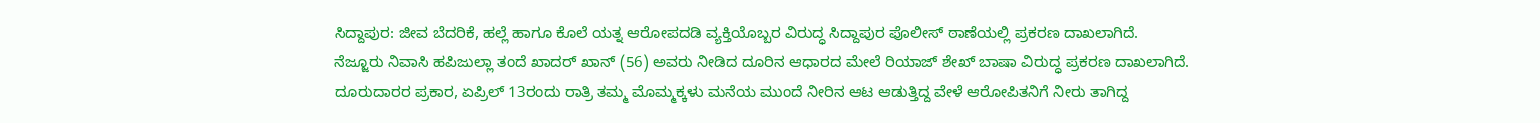ಸಿದ್ದಾಪುರ: ಜೀವ ಬೆದರಿಕೆ, ಹಲ್ಲೆ ಹಾಗೂ ಕೊಲೆ ಯತ್ನ ಆರೋಪದಡಿ ವ್ಯಕ್ತಿಯೊಬ್ಬರ ವಿರುದ್ಧ ಸಿದ್ದಾಪುರ ಪೊಲೀಸ್ ಠಾಣೆಯಲ್ಲಿ ಪ್ರಕರಣ ದಾಖಲಾಗಿದೆ.
ನೆಜ್ಜೂರು ನಿವಾಸಿ ಹಪಿಜುಲ್ಲಾ ತಂದೆ ಖಾದರ್ ಖಾನ್ (56) ಅವರು ನೀಡಿದ ದೂರಿನ ಆಧಾರದ ಮೇಲೆ ರಿಯಾಜ್ ಶೇಖ್ ಬಾಷಾ ವಿರುದ್ಧ ಪ್ರಕರಣ ದಾಖಲಾಗಿದೆ.
ದೂರುದಾರರ ಪ್ರಕಾರ, ಏಪ್ರಿಲ್ 13ರಂದು ರಾತ್ರಿ ತಮ್ಮ ಮೊಮ್ಮಕ್ಕಳು ಮನೆಯ ಮುಂದೆ ನೀರಿನ ಆಟ ಆಡುತ್ತಿದ್ದ ವೇಳೆ ಆರೋಪಿತನಿಗೆ ನೀರು ತಾಗಿದ್ದ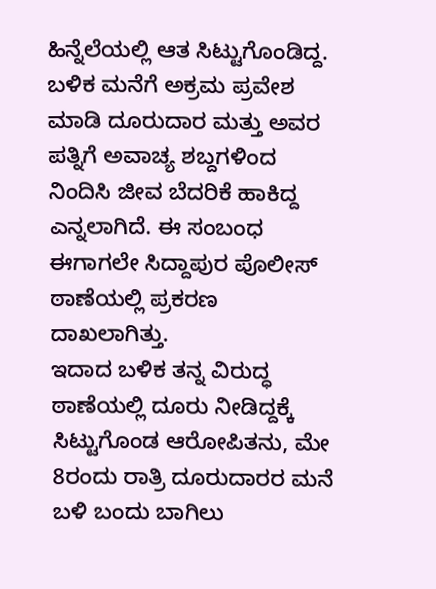ಹಿನ್ನೆಲೆಯಲ್ಲಿ ಆತ ಸಿಟ್ಟುಗೊಂಡಿದ್ದ. ಬಳಿಕ ಮನೆಗೆ ಅಕ್ರಮ ಪ್ರವೇಶ ಮಾಡಿ ದೂರುದಾರ ಮತ್ತು ಅವರ ಪತ್ನಿಗೆ ಅವಾಚ್ಯ ಶಬ್ದಗಳಿಂದ ನಿಂದಿಸಿ ಜೀವ ಬೆದರಿಕೆ ಹಾಕಿದ್ದ ಎನ್ನಲಾಗಿದೆ. ಈ ಸಂಬಂಧ ಈಗಾಗಲೇ ಸಿದ್ದಾಪುರ ಪೊಲೀಸ್ ಠಾಣೆಯಲ್ಲಿ ಪ್ರಕರಣ ದಾಖಲಾಗಿತ್ತು.
ಇದಾದ ಬಳಿಕ ತನ್ನ ವಿರುದ್ಧ ಠಾಣೆಯಲ್ಲಿ ದೂರು ನೀಡಿದ್ದಕ್ಕೆ ಸಿಟ್ಟುಗೊಂಡ ಆರೋಪಿತನು, ಮೇ 8ರಂದು ರಾತ್ರಿ ದೂರುದಾರರ ಮನೆ ಬಳಿ ಬಂದು ಬಾಗಿಲು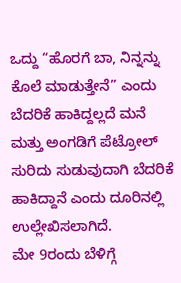ಒದ್ದು “ಹೊರಗೆ ಬಾ, ನಿನ್ನನ್ನು ಕೊಲೆ ಮಾಡುತ್ತೇನೆ” ಎಂದು ಬೆದರಿಕೆ ಹಾಕಿದ್ದಲ್ಲದೆ ಮನೆ ಮತ್ತು ಅಂಗಡಿಗೆ ಪೆಟ್ರೋಲ್ ಸುರಿದು ಸುಡುವುದಾಗಿ ಬೆದರಿಕೆ ಹಾಕಿದ್ದಾನೆ ಎಂದು ದೂರಿನಲ್ಲಿ ಉಲ್ಲೇಖಿಸಲಾಗಿದೆ.
ಮೇ 9ರಂದು ಬೆಳಿಗ್ಗೆ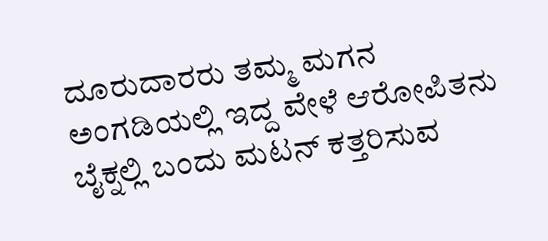ದೂರುದಾರರು ತಮ್ಮ ಮಗನ ಅಂಗಡಿಯಲ್ಲಿ ಇದ್ದ ವೇಳೆ ಆರೋಪಿತನು ಬೈಕ್ನಲ್ಲಿ ಬಂದು ಮಟನ್ ಕತ್ತರಿಸುವ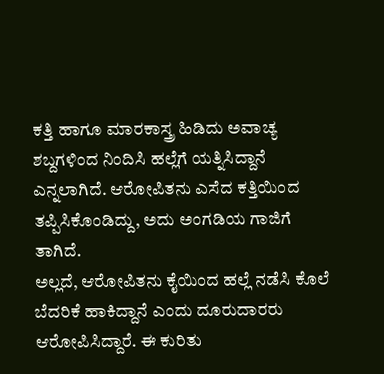ಕತ್ತಿ ಹಾಗೂ ಮಾರಕಾಸ್ತ್ರ ಹಿಡಿದು ಅವಾಚ್ಯ ಶಬ್ದಗಳಿಂದ ನಿಂದಿಸಿ ಹಲ್ಲೆಗೆ ಯತ್ನಿಸಿದ್ದಾನೆ ಎನ್ನಲಾಗಿದೆ. ಆರೋಪಿತನು ಎಸೆದ ಕತ್ತಿಯಿಂದ ತಪ್ಪಿಸಿಕೊಂಡಿದ್ದು, ಅದು ಅಂಗಡಿಯ ಗಾಜಿಗೆ ತಾಗಿದೆ.
ಅಲ್ಲದೆ, ಆರೋಪಿತನು ಕೈಯಿಂದ ಹಲ್ಲೆ ನಡೆಸಿ ಕೊಲೆ ಬೆದರಿಕೆ ಹಾಕಿದ್ದಾನೆ ಎಂದು ದೂರುದಾರರು ಆರೋಪಿಸಿದ್ದಾರೆ. ಈ ಕುರಿತು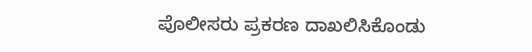ಪೊಲೀಸರು ಪ್ರಕರಣ ದಾಖಲಿಸಿಕೊಂಡು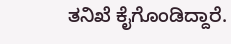ತನಿಖೆ ಕೈಗೊಂಡಿದ್ದಾರೆ.